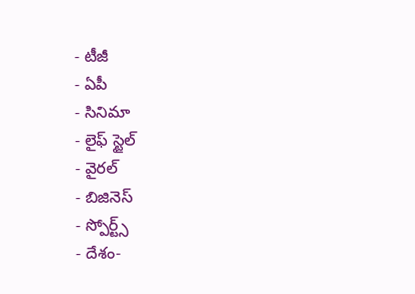- టీజీ
- ఏపీ
- సినిమా
- లైఫ్ స్టైల్
- వైరల్
- బిజినెస్
- స్పోర్ట్స్
- దేశం-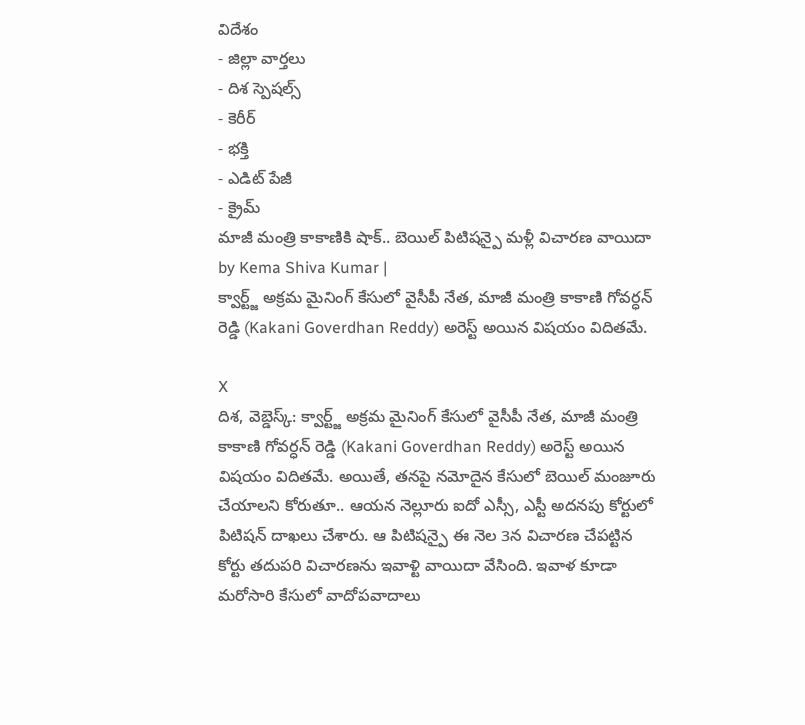విదేశం
- జిల్లా వార్తలు
- దిశ స్పెషల్స్
- కెరీర్
- భక్తి
- ఎడిట్ పేజీ
- క్రైమ్
మాజీ మంత్రి కాకాణికి షాక్.. బెయిల్ పిటిషన్పై మళ్లీ విచారణ వాయిదా
by Kema Shiva Kumar |
క్వార్ట్జ్ అక్రమ మైనింగ్ కేసులో వైసీపీ నేత, మాజీ మంత్రి కాకాణి గోవర్ధన్ రెడ్డి (Kakani Goverdhan Reddy) అరెస్ట్ అయిన విషయం విదితమే.

X
దిశ, వెబ్డెస్క్: క్వార్ట్జ్ అక్రమ మైనింగ్ కేసులో వైసీపీ నేత, మాజీ మంత్రి కాకాణి గోవర్ధన్ రెడ్డి (Kakani Goverdhan Reddy) అరెస్ట్ అయిన విషయం విదితమే. అయితే, తనపై నమోదైన కేసులో బెయిల్ మంజూరు చేయాలని కోరుతూ.. ఆయన నెల్లూరు ఐదో ఎస్సీ, ఎస్టీ అదనపు కోర్టులో పిటిషన్ దాఖలు చేశారు. ఆ పిటిషన్పై ఈ నెల 3న విచారణ చేపట్టిన కోర్టు తదుపరి విచారణను ఇవాళ్టి వాయిదా వేసింది. ఇవాళ కూడా మరోసారి కేసులో వాదోపవాదాలు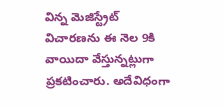విన్న మెజిస్ట్రేట్ విచారణను ఈ నెల 9కి వాయిదా వేస్తున్నట్లుగా ప్రకటించారు. అదేవిధంగా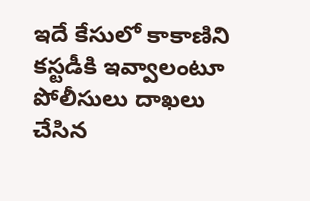ఇదే కేసులో కాకాణిని కస్టడీకి ఇవ్వాలంటూ పోలీసులు దాఖలు చేసిన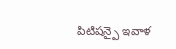పిటిషన్పై ఇవాళ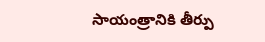సాయంత్రానికి తీర్పు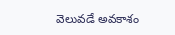వెలువడే అవకాశం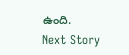ఉంది.
Next Story